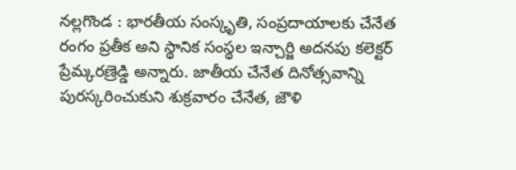నల్లగొండ : భారతీయ సంస్కృతి, సంప్రదాయాలకు చేనేత రంగం ప్రతీక అని స్థానిక సంస్థల ఇన్చార్జి అదనపు కలెక్టర్ ప్రేమ్కరణ్రెడ్డి అన్నారు. జాతీయ చేనేత దినోత్సవాన్ని పురస్కరించుకుని శుక్రవారం చేనేత, జౌళి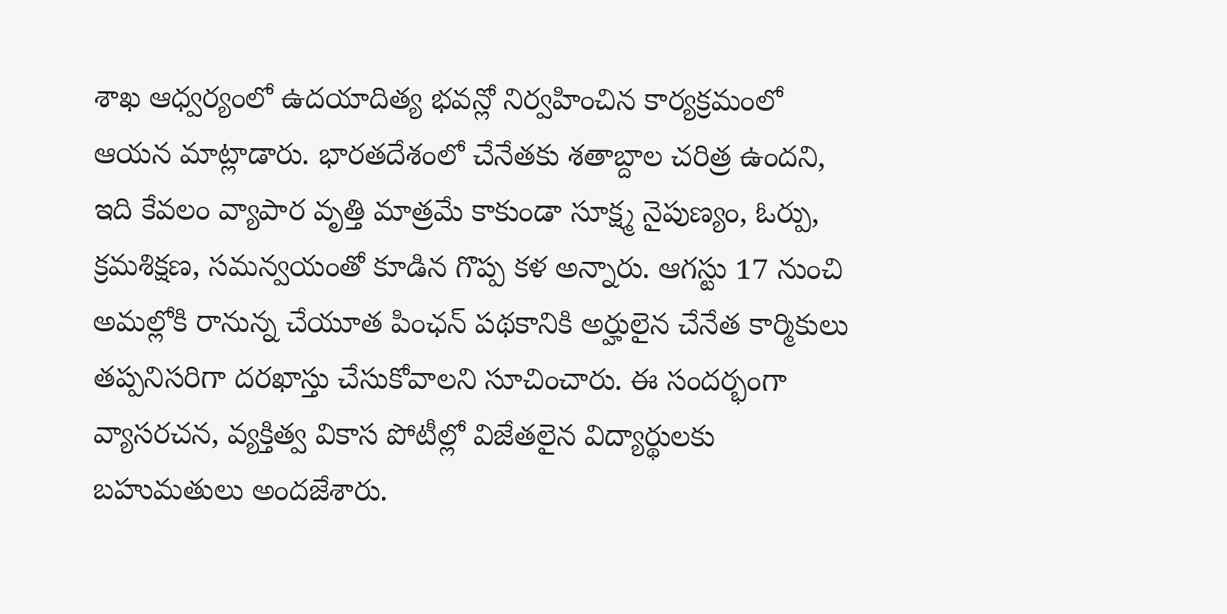శాఖ ఆధ్వర్యంలో ఉదయాదిత్య భవన్లో నిర్వహించిన కార్యక్రమంలో ఆయన మాట్లాడారు. భారతదేశంలో చేనేతకు శతాబ్దాల చరిత్ర ఉందని, ఇది కేవలం వ్యాపార వృత్తి మాత్రమే కాకుండా సూక్ష్మ నైపుణ్యం, ఓర్పు, క్రమశిక్షణ, సమన్వయంతో కూడిన గొప్ప కళ అన్నారు. ఆగస్టు 17 నుంచి అమల్లోకి రానున్న చేయూత పింఛన్ పథకానికి అర్హులైన చేనేత కార్మికులు తప్పనిసరిగా దరఖాస్తు చేసుకోవాలని సూచించారు. ఈ సందర్భంగా వ్యాసరచన, వ్యక్తిత్వ వికాస పోటీల్లో విజేతలైన విద్యార్థులకు బహుమతులు అందజేశారు.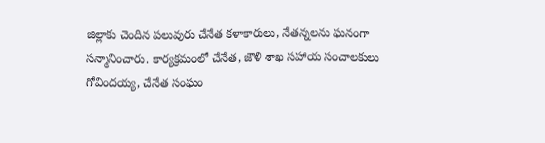జిల్లాకు చెందిన పలువురు చేనేత కళాకారులు, నేతన్నలను ఘనంగా సన్మానించారు. కార్యక్రమంలో చేనేత, జౌళి శాఖ సహాయ సంచాలకులు గోవిందయ్య, చేనేత సంఘం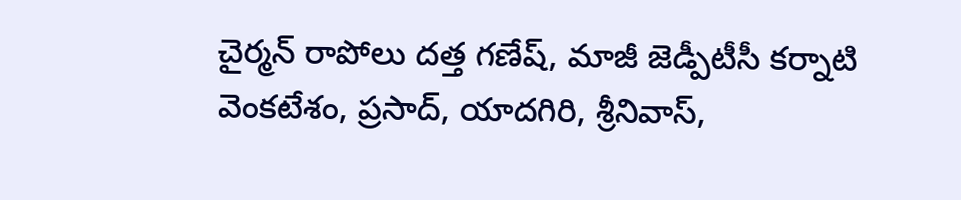చైర్మన్ రాపోలు దత్త గణేష్, మాజీ జెడ్పీటీసీ కర్నాటి వెంకటేశం, ప్రసాద్, యాదగిరి, శ్రీనివాస్,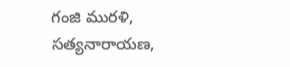గంజి మురళి, సత్యనారాయణ,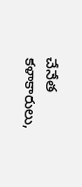చేనేత కళాకారులు,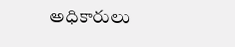అధికారులు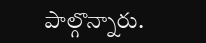పాల్గొన్నారు.